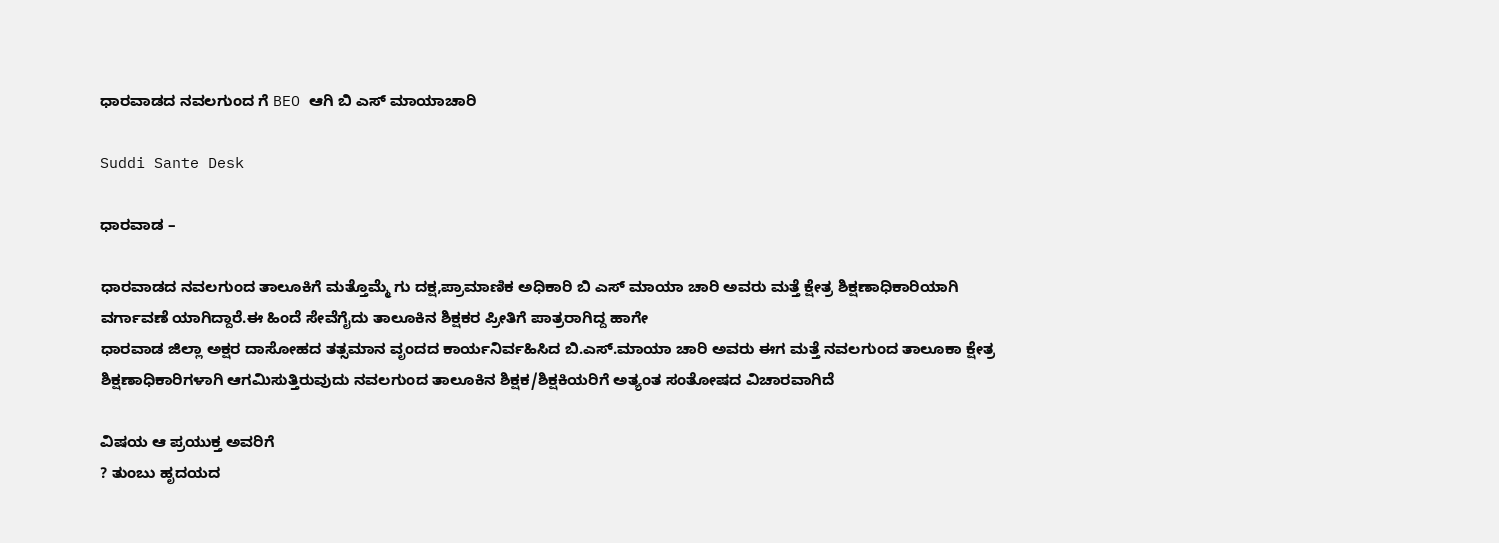ಧಾರವಾಡದ ನವಲಗುಂದ ಗೆ BEO ಆಗಿ ಬಿ ಎಸ್ ಮಾಯಾಚಾರಿ

Suddi Sante Desk

ಧಾರವಾಡ –

ಧಾರವಾಡದ ನವಲಗುಂದ ತಾಲೂಕಿಗೆ ಮತ್ತೊಮ್ಮೆ ಗು ದಕ್ಷ,ಪ್ರಾಮಾಣಿಕ ಅಧಿಕಾರಿ ಬಿ ಎಸ್ ಮಾಯಾ ಚಾರಿ ಅವರು ಮತ್ತೆ ಕ್ಷೇತ್ರ ಶಿಕ್ಷಣಾಧಿಕಾರಿಯಾಗಿ ವರ್ಗಾವಣೆ ಯಾಗಿದ್ದಾರೆ.ಈ ಹಿಂದೆ ಸೇವೆಗೈದು ತಾಲೂಕಿನ ಶಿಕ್ಷಕರ ಪ್ರೀತಿಗೆ ಪಾತ್ರರಾಗಿದ್ದ ಹಾಗೇ
ಧಾರವಾಡ ಜಿಲ್ಲಾ ಅಕ್ಷರ ದಾಸೋಹದ ತತ್ಸಮಾನ ವೃಂದದ ಕಾರ್ಯನಿರ್ವಹಿಸಿದ ಬಿ.ಎಸ್.ಮಾಯಾ ಚಾರಿ ಅವರು ಈಗ ಮತ್ತೆ ನವಲಗುಂದ ತಾಲೂಕಾ ಕ್ಷೇತ್ರ ಶಿಕ್ಷಣಾಧಿಕಾರಿಗಳಾಗಿ ಆಗಮಿಸುತ್ತಿರುವುದು ನವಲಗುಂದ ತಾಲೂಕಿನ ಶಿಕ್ಷಕ/ಶಿಕ್ಷಕಿಯರಿಗೆ ಅತ್ಯಂತ ಸಂತೋಷದ ವಿಚಾರವಾಗಿದೆ

ವಿಷಯ ಆ ಪ್ರಯುಕ್ತ ಅವರಿಗೆ
? ತುಂಬು ಹೃದಯದ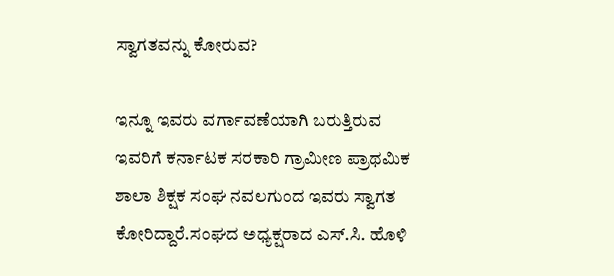ಸ್ವಾಗತವನ್ನು ಕೋರುವ?

ಇನ್ನೂ ಇವರು ವರ್ಗಾವಣೆಯಾಗಿ ಬರುತ್ತಿರುವ ಇವರಿಗೆ ಕರ್ನಾಟಕ ಸರಕಾರಿ ಗ್ರಾಮೀಣ ಪ್ರಾಥಮಿಕ ಶಾಲಾ ಶಿಕ್ಷಕ ಸಂಘ ನವಲಗುಂದ ಇವರು ಸ್ವಾಗತ ಕೋರಿದ್ದಾರೆ‌‌.ಸಂಘದ ಅಧ್ಯಕ್ಷರಾದ ಎಸ್.ಸಿ. ಹೊಳಿ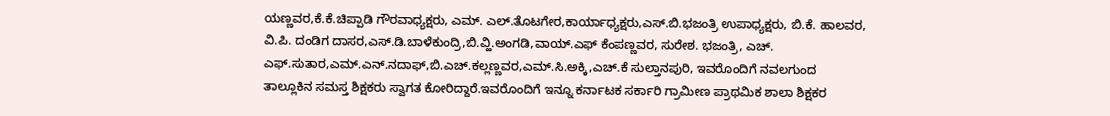ಯಣ್ಣವರ,ಕೆ.ಕೆ.ಚಿಪ್ಪಾಡಿ ಗೌರವಾಧ್ಯಕ್ಷರು, ಎಮ್. ಎಲ್.ತೊಟಗೇರ,ಕಾರ್ಯಾಧ್ಯಕ್ಷರು,ಎಸ್.ಬಿ.ಭಜಂತ್ರಿ ಉಪಾಧ್ಯಕ್ಷರು, ಬಿ.ಕೆ. ಹಾಲವರ, ವಿ.ಪಿ. ದಂಡಿಗ ದಾಸರ,ಎಸ್.ಡಿ.ಬಾಳೆಕುಂದ್ರಿ,ಬಿ.ವ್ಹಿ.ಅಂಗಡಿ,ವಾಯ್.ಎಫ್ ಕೆಂಪಣ್ಣವರ, ಸುರೇಶ. ಭಜಂತ್ರಿ, ಎಚ್. ಎಫ್.ಸುತಾರ,ಎಮ್.ಎನ್.ನದಾಫ್,ಬಿ.ಎಚ್.ಕಲ್ಲಣ್ಣವರ,ಎಮ್.ಸಿ.ಅಕ್ಕಿ,ಎಚ್.ಕೆ ಸುಲ್ತಾನಪುರಿ, ಇವರೊಂದಿಗೆ ನವಲಗುಂದ ತಾಲ್ಲೂಕಿನ ಸಮಸ್ತ ಶಿಕ್ಷಕರು ಸ್ವಾಗತ ಕೋರಿದ್ದಾರೆ‌.ಇವರೊಂದಿಗೆ ಇನ್ನೂ ಕರ್ನಾಟಕ ಸರ್ಕಾರಿ ಗ್ರಾಮೀಣ ಪ್ರಾಥಮಿಕ ಶಾಲಾ ಶಿಕ್ಷಕರ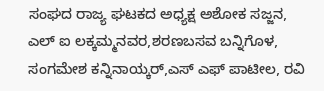ಸಂಘದ ರಾಜ್ಯ ಘಟಕದ ಅಧ್ಯಕ್ಷ ಅಶೋಕ ಸಜ್ಜನ, ಎಲ್ ಐ ಲಕ್ಕಮ್ಮನವರ,ಶರಣಬಸವ ಬನ್ನಿಗೊಳ, ಸಂಗಮೇಶ ಕನ್ನಿನಾಯ್ಕರ್,ಎಸ್ ಎಫ್ ಪಾಟೀಲ, ರವಿ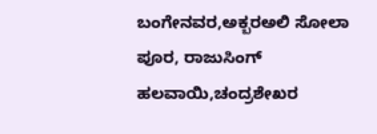ಬಂಗೇನವರ,ಅಕ್ಬರಅಲಿ ಸೋಲಾ ಪೂರ, ರಾಜುಸಿಂಗ್ ಹಲವಾಯಿ,ಚಂದ್ರಶೇಖರ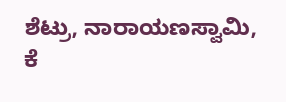ಶೆಟ್ರು, ನಾರಾಯಣಸ್ವಾಮಿ, ಕೆ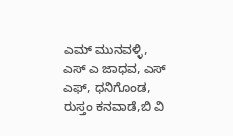ಎಮ್ ಮುನವಳ್ಳಿ, ಎಸ್ ಎ ಜಾಧವ, ಎಸ್ ಎಫ್, ಧನಿಗೊಂಡ, ರುಸ್ತಂ ಕನವಾಡೆ,ಬಿ ವಿ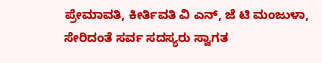ಪ್ರೇಮಾವತಿ, ಕೀರ್ತಿವತಿ ವಿ ಎನ್, ಜೆ ಟಿ ಮಂಜುಳಾ, ಸೇರಿದಂತೆ ಸರ್ವ ಸದಸ್ಯರು ಸ್ವಾಗತ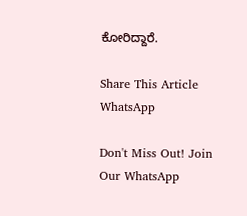ಕೋರಿದ್ದಾರೆ.

Share This Article
WhatsApp

Don't Miss Out! Join Our WhatsApp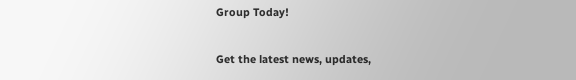Group Today!

Get the latest news, updates,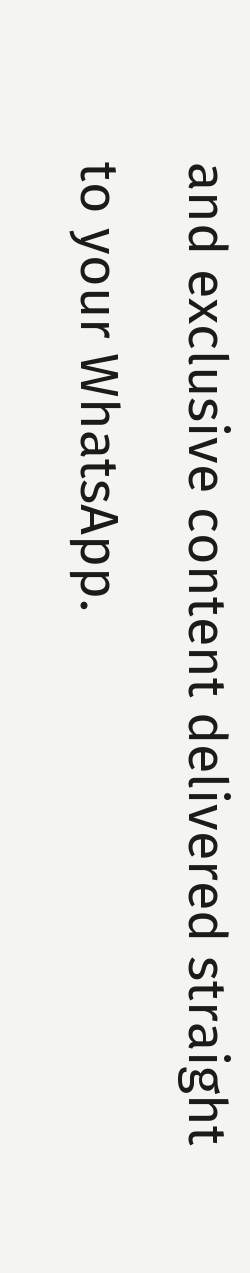and exclusive content delivered straight to your WhatsApp.